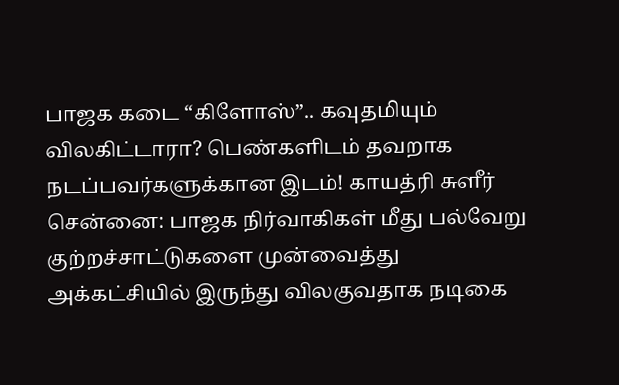பாஜக கடை “கிளோஸ்”.. கவுதமியும் விலகிட்டாரா? பெண்களிடம் தவறாக நடப்பவர்களுக்கான இடம்! காயத்ரி சுளீர்
சென்னை: பாஜக நிர்வாகிகள் மீது பல்வேறு குற்றச்சாட்டுகளை முன்வைத்து அக்கட்சியில் இருந்து விலகுவதாக நடிகை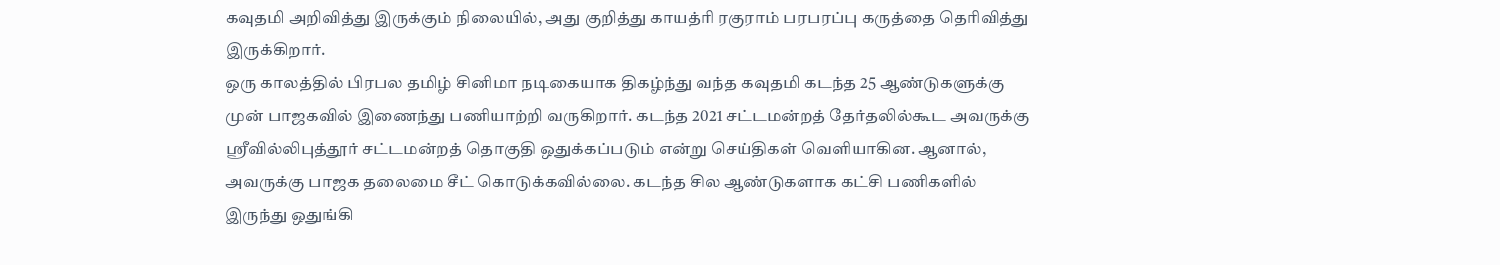கவுதமி அறிவித்து இருக்கும் நிலையில், அது குறித்து காயத்ரி ரகுராம் பரபரப்பு கருத்தை தெரிவித்து இருக்கிறார்.
ஒரு காலத்தில் பிரபல தமிழ் சினிமா நடிகையாக திகழ்ந்து வந்த கவுதமி கடந்த 25 ஆண்டுகளுக்கு முன் பாஜகவில் இணைந்து பணியாற்றி வருகிறார். கடந்த 2021 சட்டமன்றத் தேர்தலில்கூட அவருக்கு ஸ்ரீவில்லிபுத்தூர் சட்டமன்றத் தொகுதி ஒதுக்கப்படும் என்று செய்திகள் வெளியாகின. ஆனால், அவருக்கு பாஜக தலைமை சீட் கொடுக்கவில்லை. கடந்த சில ஆண்டுகளாக கட்சி பணிகளில் இருந்து ஒதுங்கி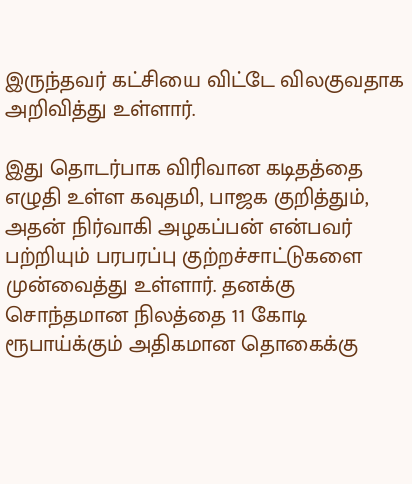இருந்தவர் கட்சியை விட்டே விலகுவதாக அறிவித்து உள்ளார்.

இது தொடர்பாக விரிவான கடிதத்தை எழுதி உள்ள கவுதமி, பாஜக குறித்தும், அதன் நிர்வாகி அழகப்பன் என்பவர் பற்றியும் பரபரப்பு குற்றச்சாட்டுகளை முன்வைத்து உள்ளார். தனக்கு சொந்தமான நிலத்தை 11 கோடி ரூபாய்க்கும் அதிகமான தொகைக்கு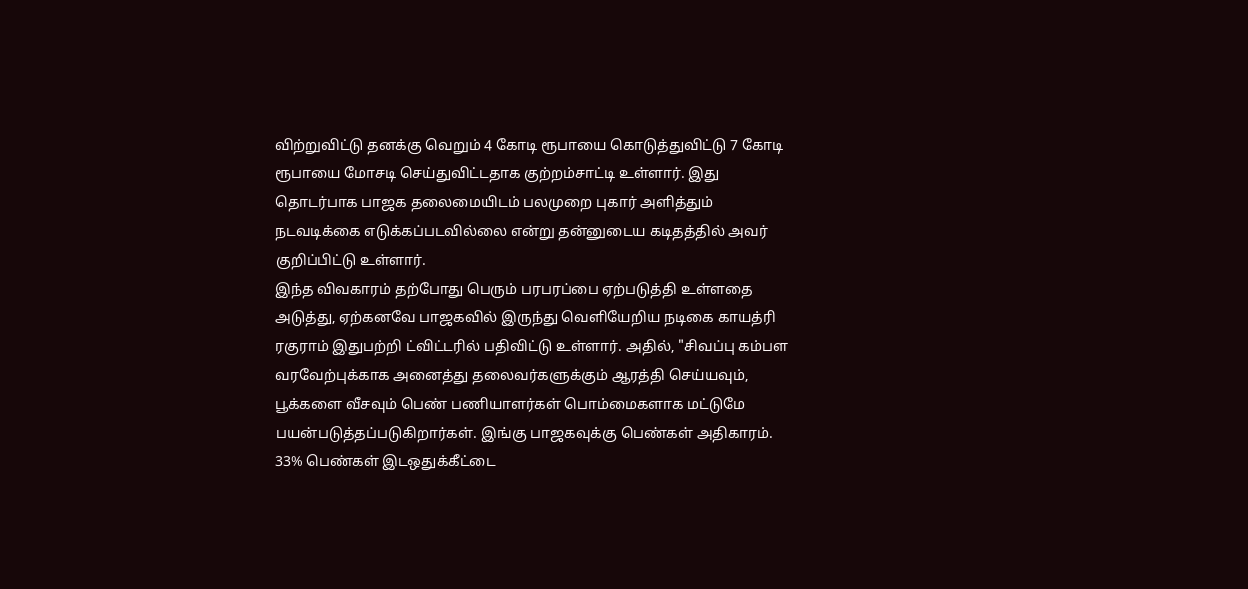விற்றுவிட்டு தனக்கு வெறும் 4 கோடி ரூபாயை கொடுத்துவிட்டு 7 கோடி ரூபாயை மோசடி செய்துவிட்டதாக குற்றம்சாட்டி உள்ளார். இது தொடர்பாக பாஜக தலைமையிடம் பலமுறை புகார் அளித்தும் நடவடிக்கை எடுக்கப்படவில்லை என்று தன்னுடைய கடிதத்தில் அவர் குறிப்பிட்டு உள்ளார்.
இந்த விவகாரம் தற்போது பெரும் பரபரப்பை ஏற்படுத்தி உள்ளதை அடுத்து, ஏற்கனவே பாஜகவில் இருந்து வெளியேறிய நடிகை காயத்ரி ரகுராம் இதுபற்றி ட்விட்டரில் பதிவிட்டு உள்ளார். அதில், "சிவப்பு கம்பள வரவேற்புக்காக அனைத்து தலைவர்களுக்கும் ஆரத்தி செய்யவும், பூக்களை வீசவும் பெண் பணியாளர்கள் பொம்மைகளாக மட்டுமே பயன்படுத்தப்படுகிறார்கள். இங்கு பாஜகவுக்கு பெண்கள் அதிகாரம். 33% பெண்கள் இடஒதுக்கீட்டை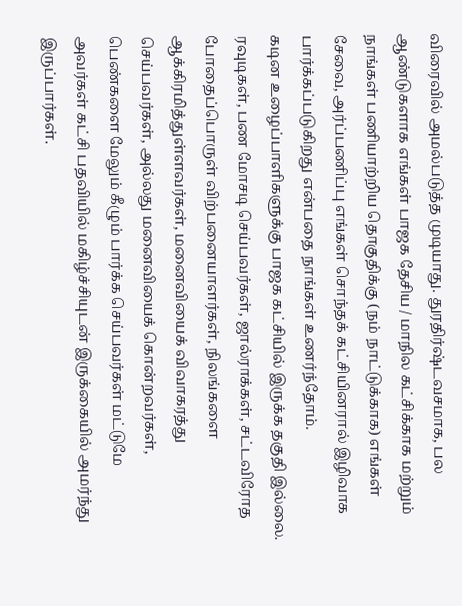விரைவில் அமல்படுத்த முடியாது. துரதிர்ஷ்டவசமாக, பல ஆண்டுகளாக எங்கள் பாஜக தேசிய / மாநில கட்சிக்காக மற்றும் நாங்கள் பணியாற்றிய தொகுதிக்கு (நம் நாட்டுக்காக) எங்கள் சேவை, அர்ப்பணிப்பு எங்கள் சொந்தக் கட்சியினரால் இழிவாக பார்க்கப்படுகிறது என்பதை நாங்கள் உணர்ந்தோம்.
கடின உழைப்பாளிகளுக்கு பாஜக கட்சியில் இருக்க தகுதி இல்லை. ரவுடிகள், பண மோசடி செய்பவர்கள், ஜால்ராக்கள், சட்டவிரோத போதைப்பொருள் விற்பனையாளர்கள், நிலங்களை ஆக்கிரமித்துள்ளவர்கள், மனைவியைக் விவாகரத்து செய்பவர்கள், அல்லது மனைவியைக் கொன்றவர்கள், பெண்களை மேலும் கீழும் பார்க்க செய்பவர்கள் மட்டுமே அவர்கள் கட்சி பதவியில் மகிழ்ச்சியுடன் இருக்கையில் அமர்ந்து இருப்பார்கள்.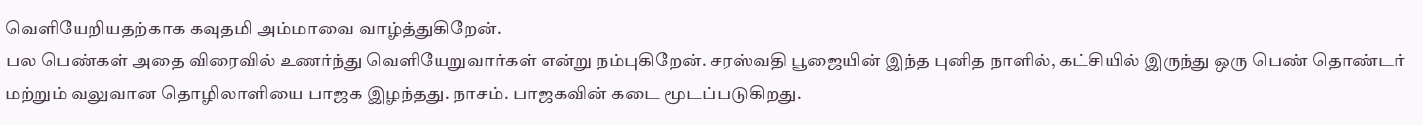வெளியேறியதற்காக கவுதமி அம்மாவை வாழ்த்துகிறேன்.
பல பெண்கள் அதை விரைவில் உணர்ந்து வெளியேறுவார்கள் என்று நம்புகிறேன். சரஸ்வதி பூஜையின் இந்த புனித நாளில், கட்சியில் இருந்து ஒரு பெண் தொண்டர் மற்றும் வலுவான தொழிலாளியை பாஜக இழந்தது. நாசம். பாஜகவின் கடை மூடப்படுகிறது.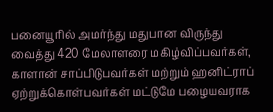பனையூரில் அமர்ந்து மதுபான விருந்து வைத்து 420 மேலாளரை மகிழ்விப்பவர்கள், காளான் சாப்பிடுபவர்கள் மற்றும் ஹனிட்ராப் ஏற்றுக்கொள்பவர்கள் மட்டுமே பழையவராக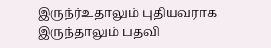இருந்ர்உதாலும் புதியவராக இருந்தாலும் பதவி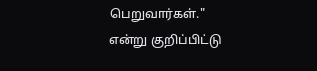பெறுவார்கள்." என்று குறிப்பிட்டு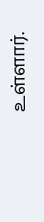உள்ளார்.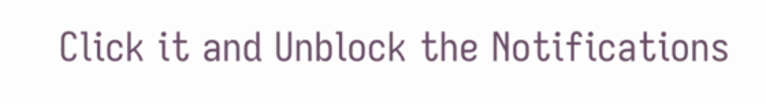Click it and Unblock the Notifications